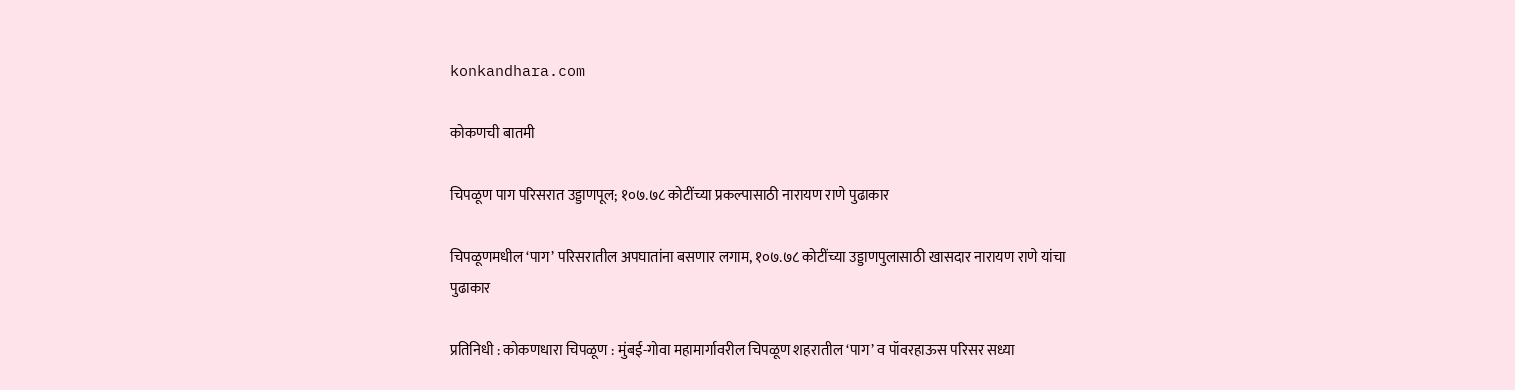konkandhara.com

कोकणची बातमी

चिपळूण पाग परिसरात उड्डाणपूल; १०७.७८ कोटींच्या प्रकल्पासाठी नारायण राणे पुढाकार

चिपळूणमधील ‘पाग’ परिसरातील अपघातांना बसणार लगाम, १०७.७८ कोटींच्या उड्डाणपुलासाठी खासदार नारायण राणे यांचा पुढाकार

प्रतिनिधी : कोकणधारा चिपळूण : मुंबई-गोवा महामार्गावरील चिपळूण शहरातील ‘पाग’ व पॉवरहाऊस परिसर सध्या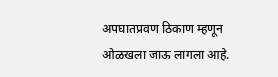अपघातप्रवण ठिकाण म्हणून ओळखला जाऊ लागला आहे.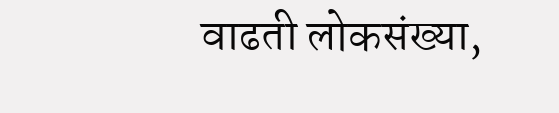वाढती लोकसंख्या,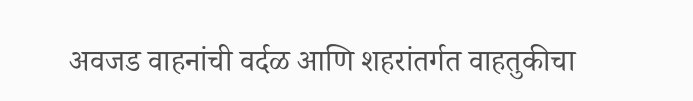अवजड वाहनांची वर्दळ आणि शहरांतर्गत वाहतुकीचा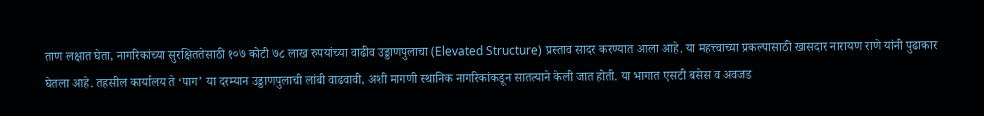ताण लक्षात घेता, नागरिकांच्या सुरक्षिततेसाठी १०७ कोटी ७८ लाख रुपयांच्या वाढीव उड्डाणपुलाचा (Elevated Structure) प्रस्ताव सादर करण्यात आला आहे. या महत्त्वाच्या प्रकल्पासाठी खासदार नारायण राणे यांनी पुढाकार घेतला आहे. तहसील कार्यालय ते ‘पाग’ या दरम्यान उड्डाणपुलाची लांबी वाढवावी, अशी मागणी स्थानिक नागरिकांकडून सातत्याने केली जात होती. या भागात एसटी बसेस व अवजड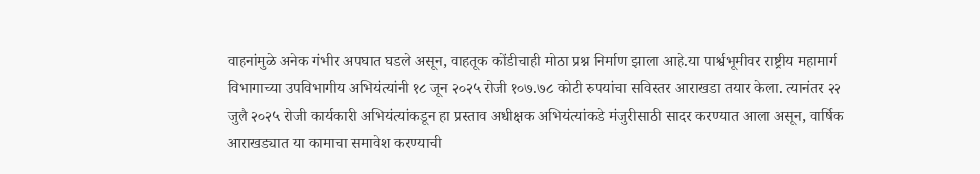वाहनांमुळे अनेक गंभीर अपघात घडले असून, वाहतूक कोंडीचाही मोठा प्रश्न निर्माण झाला आहे.या पार्श्वभूमीवर राष्ट्रीय महामार्ग विभागाच्या उपविभागीय अभियंत्यांनी १८ जून २०२५ रोजी १०७.७८ कोटी रुपयांचा सविस्तर आराखडा तयार केला. त्यानंतर २२ जुलै २०२५ रोजी कार्यकारी अभियंत्यांकडून हा प्रस्ताव अधीक्षक अभियंत्यांकडे मंजुरीसाठी सादर करण्यात आला असून, वार्षिक आराखड्यात या कामाचा समावेश करण्याची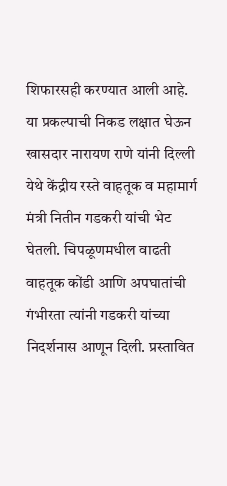शिफारसही करण्यात आली आहे. या प्रकल्पाची निकड लक्षात घेऊन खासदार नारायण राणे यांनी दिल्ली येथे केंद्रीय रस्ते वाहतूक व महामार्ग मंत्री नितीन गडकरी यांची भेट घेतली. चिपळूणमधील वाढती वाहतूक कोंडी आणि अपघातांची गंभीरता त्यांनी गडकरी यांच्या निदर्शनास आणून दिली. प्रस्तावित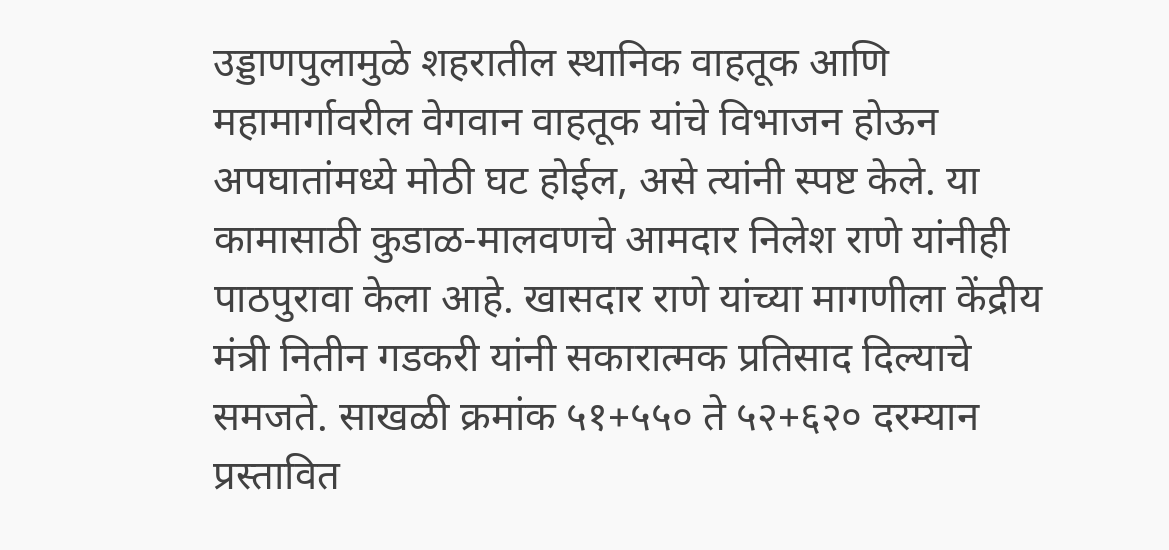उड्डाणपुलामुळे शहरातील स्थानिक वाहतूक आणि महामार्गावरील वेगवान वाहतूक यांचे विभाजन होऊन अपघातांमध्ये मोठी घट होईल, असे त्यांनी स्पष्ट केले. या कामासाठी कुडाळ-मालवणचे आमदार निलेश राणे यांनीही पाठपुरावा केला आहे. खासदार राणे यांच्या मागणीला केंद्रीय मंत्री नितीन गडकरी यांनी सकारात्मक प्रतिसाद दिल्याचे समजते. साखळी क्रमांक ५१+५५० ते ५२+६२० दरम्यान प्रस्तावित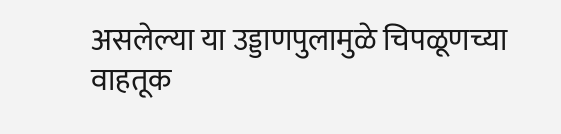असलेल्या या उड्डाणपुलामुळे चिपळूणच्या वाहतूक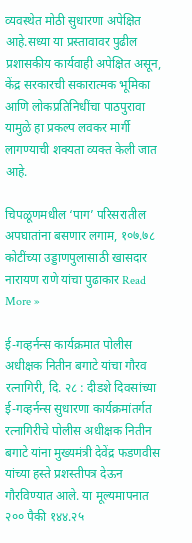व्यवस्थेत मोठी सुधारणा अपेक्षित आहे.सध्या या प्रस्तावावर पुढील प्रशासकीय कार्यवाही अपेक्षित असून, केंद्र सरकारची सकारात्मक भूमिका आणि लोकप्रतिनिधींचा पाठपुरावा यामुळे हा प्रकल्प लवकर मार्गी लागण्याची शक्यता व्यक्त केली जात आहे.

चिपळूणमधील ‘पाग’ परिसरातील अपघातांना बसणार लगाम, १०७.७८ कोटींच्या उड्डाणपुलासाठी खासदार नारायण राणे यांचा पुढाकार Read More »

ई-गव्हर्नन्स कार्यक्रमात पोलीस अधीक्षक नितीन बगाटे यांचा गौरव रत्नागिरी, दि. २८ : दीडशे दिवसांच्या ई-गव्हर्नन्स सुधारणा कार्यक्रमांतर्गत रत्नागिरीचे पोलीस अधीक्षक नितीन बगाटे यांना मुख्यमंत्री देवेंद्र फडणवीस यांच्या हस्ते प्रशस्तीपत्र देऊन गौरविण्यात आले. या मूल्यमापनात २०० पैकी १४४.२५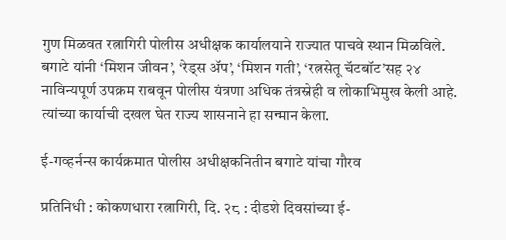गुण मिळवत रत्नागिरी पोलीस अधीक्षक कार्यालयाने राज्यात पाचवे स्थान मिळविले. बगाटे यांनी ‘मिशन जीवन’, ‘रेड्स ॲप’, ‘मिशन गती’, ‘रत्नसेतू चॅटबॉट’सह २४ नाविन्यपूर्ण उपक्रम राबवून पोलीस यंत्रणा अधिक तंत्रस्नेही व लोकाभिमुख केली आहे. त्यांच्या कार्याची दखल घेत राज्य शासनाने हा सन्मान केला.

ई-गव्हर्नन्स कार्यक्रमात पोलीस अधीक्षकनितीन बगाटे यांचा गौरव

प्रतिनिधी : कोकणधारा रत्नागिरी, दि. २८ : दीडशे दिवसांच्या ई-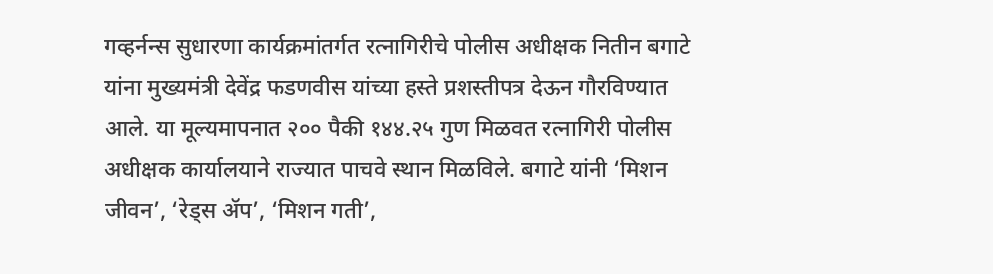गव्हर्नन्स सुधारणा कार्यक्रमांतर्गत रत्नागिरीचे पोलीस अधीक्षक नितीन बगाटे यांना मुख्यमंत्री देवेंद्र फडणवीस यांच्या हस्ते प्रशस्तीपत्र देऊन गौरविण्यात आले. या मूल्यमापनात २०० पैकी १४४.२५ गुण मिळवत रत्नागिरी पोलीस अधीक्षक कार्यालयाने राज्यात पाचवे स्थान मिळविले. बगाटे यांनी ‘मिशन जीवन’, ‘रेड्स ॲप’, ‘मिशन गती’,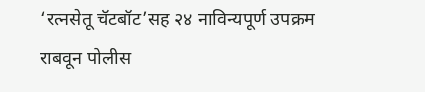‘रत्नसेतू चॅटबॉट’सह २४ नाविन्यपूर्ण उपक्रम राबवून पोलीस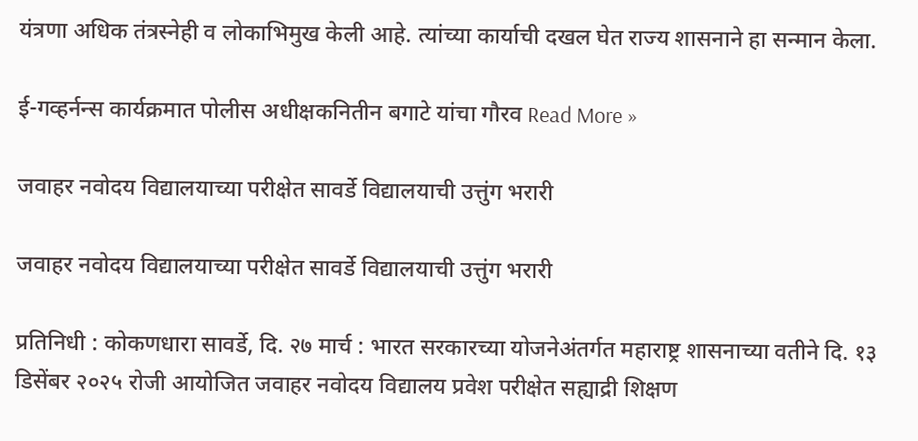यंत्रणा अधिक तंत्रस्नेही व लोकाभिमुख केली आहे. त्यांच्या कार्याची दखल घेत राज्य शासनाने हा सन्मान केला.

ई-गव्हर्नन्स कार्यक्रमात पोलीस अधीक्षकनितीन बगाटे यांचा गौरव Read More »

जवाहर नवोदय विद्यालयाच्या परीक्षेत सावर्डे विद्यालयाची उत्तुंग भरारी

जवाहर नवोदय विद्यालयाच्या परीक्षेत सावर्डे विद्यालयाची उत्तुंग भरारी

प्रतिनिधी : कोकणधारा सावर्डे, दि. २७ मार्च : भारत सरकारच्या योजनेअंतर्गत महाराष्ट्र शासनाच्या वतीने दि. १३ डिसेंबर २०२५ रोजी आयोजित जवाहर नवोदय विद्यालय प्रवेश परीक्षेत सह्याद्री शिक्षण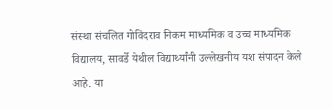संस्था संचलित गोविंदराव निकम माध्यमिक व उच्च माध्यमिक विद्यालय, सावर्डे येथील विद्यार्थ्यांनी उल्लेखनीय यश संपादन केले आहे. या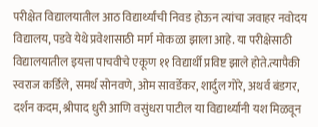परीक्षेत विद्यालयातील आठ विद्यार्थ्यांची निवड होऊन त्यांचा जवाहर नवोदय विद्यालय, पडवे येथे प्रवेशासाठी मार्ग मोकळा झाला आहे. या परीक्षेसाठी विद्यालयातील इयत्ता पाचवीचे एकूण ११ विद्यार्थी प्रविष्ट झाले होते.त्यापैकी स्वराज कर्डिले, समर्थ सोनवणे, ओम सावर्डेकर, शार्दुल गोरे, अथर्व बंडगर, दर्शन कदम, श्रीपाद धुरी आणि वसुंधरा पाटील या विद्यार्थ्यांनी यश मिळवून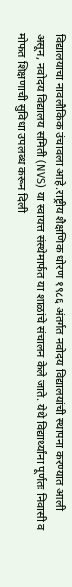विद्यालयाचा नावलौकिक उंचावला आहे.राष्ट्रीय शैक्षणिक धोरण १९८६ अंतर्गत नवोदय विद्यालयांची स्थापना करण्यात आली असून, नवोदय विद्यालय समिती (NVS) या स्वायत्त संस्थेमार्फत या शाळांचे संचालन केले जाते. येथे विद्यार्थ्यांना पूर्णतः निवासी व मोफत शिक्षणाची सुविधा उपलब्ध करून दिली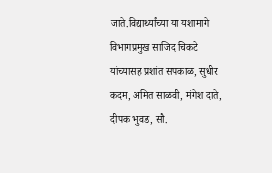जाते.विद्यार्थ्यांच्या या यशामागे विभागप्रमुख साजिद चिकटे यांच्यासह प्रशांत सपकाळ, सुधीर कदम, अमित साळवी, मंगेश दाते, दीपक भुवड, सौ.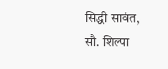सिद्धी सावंत, सौ. शिल्पा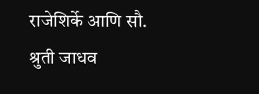राजेशिर्के आणि सौ. श्रुती जाधव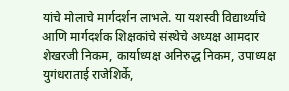यांचे मोलाचे मार्गदर्शन लाभले. या यशस्वी विद्यार्थ्यांचे आणि मार्गदर्शक शिक्षकांचे संस्थेचे अध्यक्ष आमदार शेखरजी निकम, कार्याध्यक्ष अनिरुद्ध निकम, उपाध्यक्ष युगंधराताई राजेशिर्के,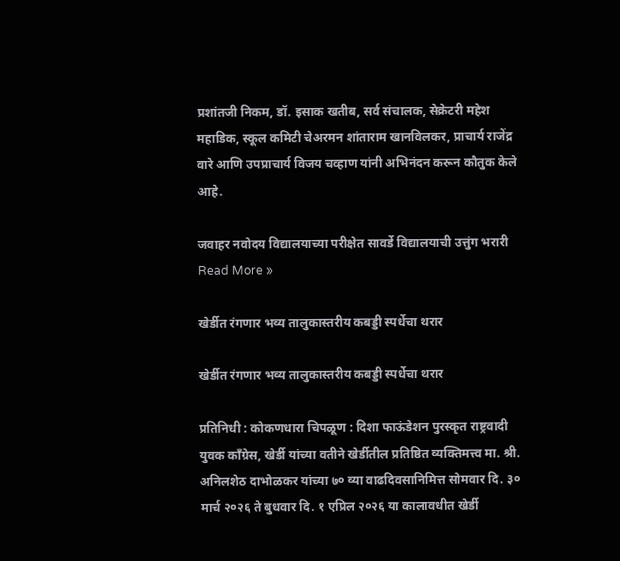प्रशांतजी निकम, डॉ. इसाक खतीब, सर्व संचालक, सेक्रेटरी महेश महाडिक, स्कूल कमिटी चेअरमन शांताराम खानविलकर, प्राचार्य राजेंद्र वारे आणि उपप्राचार्य विजय चव्हाण यांनी अभिनंदन करून कौतुक केले आहे.

जवाहर नवोदय विद्यालयाच्या परीक्षेत सावर्डे विद्यालयाची उत्तुंग भरारी Read More »

खेर्डीत रंगणार भव्य तालुकास्तरीय कबड्डी स्पर्धेचा थरार

खेर्डीत रंगणार भव्य तालुकास्तरीय कबड्डी स्पर्धेचा थरार

प्रतिनिधी : कोकणधारा चिपळूण : दिशा फाऊंडेशन पुरस्कृत राष्ट्रवादी युवक काँग्रेस, खेर्डी यांच्या वतीने खेर्डीतील प्रतिष्ठित व्यक्तिमत्त्व मा. श्री. अनिलशेठ दाभोळकर यांच्या ७० व्या वाढदिवसानिमित्त सोमवार दि. ३० मार्च २०२६ ते बुधवार दि. १ एप्रिल २०२६ या कालावधीत खेर्डी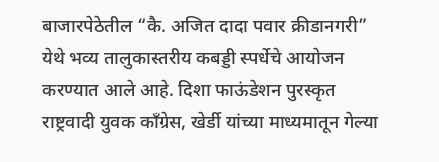बाजारपेठेतील “कै. अजित दादा पवार क्रीडानगरी” येथे भव्य तालुकास्तरीय कबड्डी स्पर्धेचे आयोजन करण्यात आले आहे. दिशा फाऊंडेशन पुरस्कृत राष्ट्रवादी युवक काँग्रेस, खेर्डी यांच्या माध्यमातून गेल्या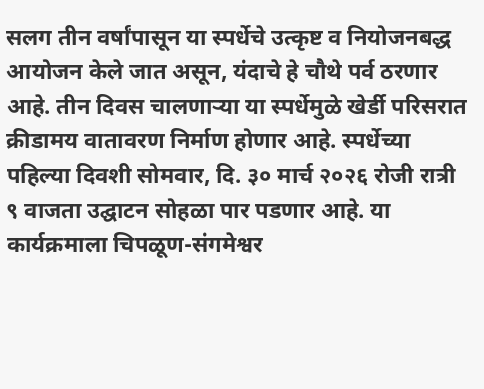सलग तीन वर्षांपासून या स्पर्धेचे उत्कृष्ट व नियोजनबद्ध आयोजन केले जात असून, यंदाचे हे चौथे पर्व ठरणार आहे. तीन दिवस चालणाऱ्या या स्पर्धेमुळे खेर्डी परिसरात क्रीडामय वातावरण निर्माण होणार आहे. स्पर्धेच्या पहिल्या दिवशी सोमवार, दि. ३० मार्च २०२६ रोजी रात्री ९ वाजता उद्घाटन सोहळा पार पडणार आहे. या कार्यक्रमाला चिपळूण-संगमेश्वर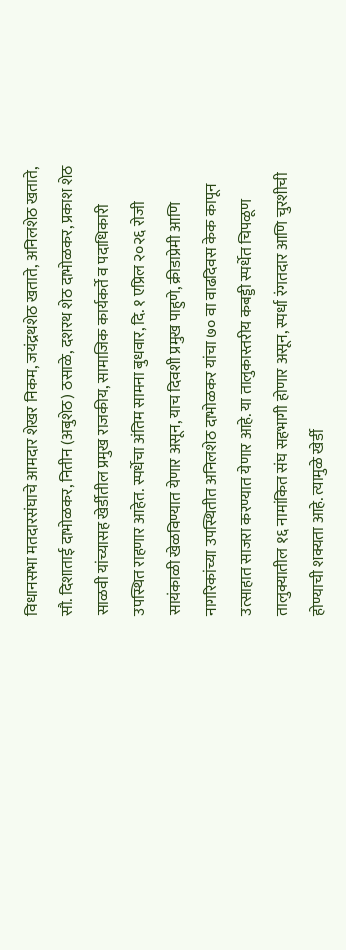विधानसभा मतदारसंघाचे आमदार शेखर निकम, जयंद्रथशेठ खताते, अनिलशेठ खताते, सौ. दिशाताई दाभोळकर, नितीन (अबुशेठ) ठसाळे, दशरथ शेठ दाभोळकर, प्रकाश शेठ साळवी यांच्यासह खेर्डीतील प्रमुख राजकीय, सामाजिक कार्यकर्ते व पदाधिकारी उपस्थित राहणार आहेत. स्पर्धेचा अंतिम सामना बुधवार, दि. १ एप्रिल २०२६ रोजी सायंकाळी खेळविण्यात येणार असून, याच दिवशी प्रमुख पाहुणे, क्रीडाप्रेमी आणि नागरिकांच्या उपस्थितीत अनिलशेठ दाभोळकर यांचा ७० वा वाढदिवस केक कापून उत्साहात साजरा करण्यात येणार आहे. या तालुकास्तरीय कबड्डी स्पर्धेत चिपळूण तालुक्यातील १६ नामांकित संघ सहभागी होणार असून, स्पर्धा रंगतदार आणि चुरशीची होण्याची शक्यता आहे. त्यामुळे खेर्डी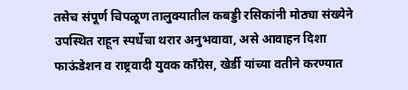तसेच संपूर्ण चिपळूण तालुक्यातील कबड्डी रसिकांनी मोठ्या संख्येने उपस्थित राहून स्पर्धेचा थरार अनुभवावा, असे आवाहन दिशा फाऊंडेशन व राष्ट्रवादी युवक काँग्रेस, खेर्डी यांच्या वतीने करण्यात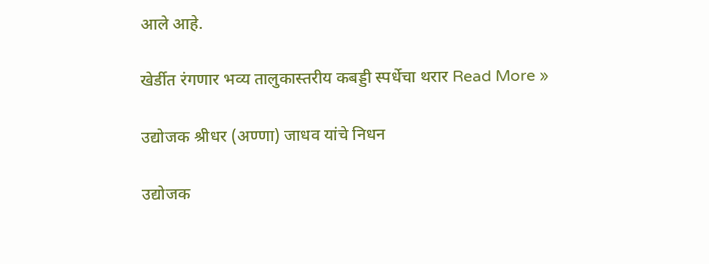आले आहे.

खेर्डीत रंगणार भव्य तालुकास्तरीय कबड्डी स्पर्धेचा थरार Read More »

उद्योजक श्रीधर (अण्णा) जाधव यांचे निधन

उद्योजक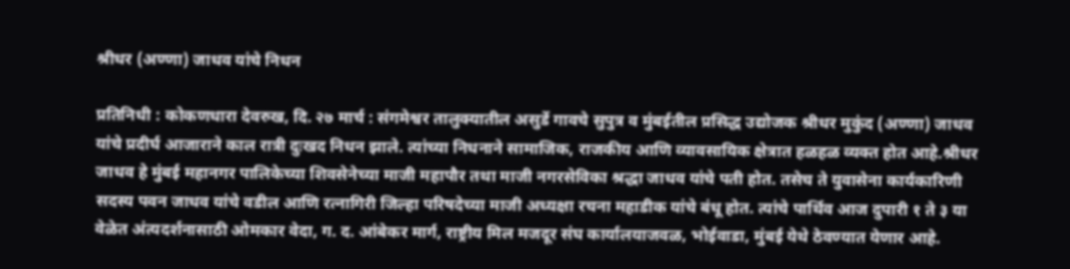श्रीधर (अण्णा) जाधव यांचे निधन

प्रतिनिधी : कोकणधारा देवरुख, दि. २७ मार्च : संगमेश्वर तालुक्यातील असुर्डे गावचे सुपुत्र व मुंबईतील प्रसिद्ध उद्योजक श्रीधर मुकुंद (अण्णा) जाधव यांचे प्रदीर्घ आजाराने काल रात्री दुःखद निधन झाले. त्यांच्या निधनाने सामाजिक, राजकीय आणि व्यावसायिक क्षेत्रात हळहळ व्यक्त होत आहे.श्रीधर जाधव हे मुंबई महानगर पालिकेच्या शिवसेनेच्या माजी महापौर तथा माजी नगरसेविका श्रद्धा जाधव यांचे पती होत. तसेच ते युवासेना कार्यकारिणी सदस्य पवन जाधव यांचे वडील आणि रत्नागिरी जिल्हा परिषदेच्या माजी अध्यक्षा रचना महाडीक यांचे बंधू होत. त्यांचे पार्थिव आज दुपारी १ ते ३ या वेळेत अंत्यदर्शनासाठी ओमकार वेदा, ग. द. आंबेकर मार्ग, राष्ट्रीय मिल मजदूर संघ कार्यालयाजवळ, भोईवाडा, मुंबई येथे ठेवण्यात येणार आहे.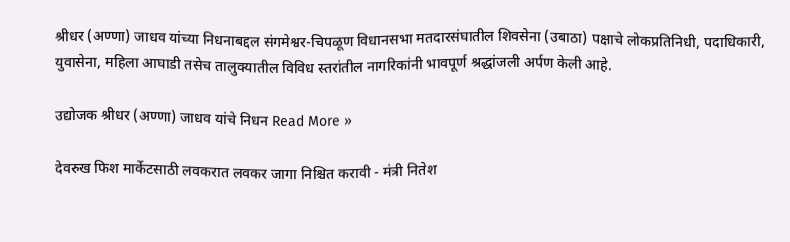श्रीधर (अण्णा) जाधव यांच्या निधनाबद्दल संगमेश्वर-चिपळूण विधानसभा मतदारसंघातील शिवसेना (उबाठा) पक्षाचे लोकप्रतिनिधी, पदाधिकारी, युवासेना, महिला आघाडी तसेच तालुक्यातील विविध स्तरांतील नागरिकांनी भावपूर्ण श्रद्धांजली अर्पण केली आहे.

उद्योजक श्रीधर (अण्णा) जाधव यांचे निधन Read More »

देवरुख फिश मार्केटसाठी लवकरात लवकर जागा निश्चित करावी - मंत्री नितेश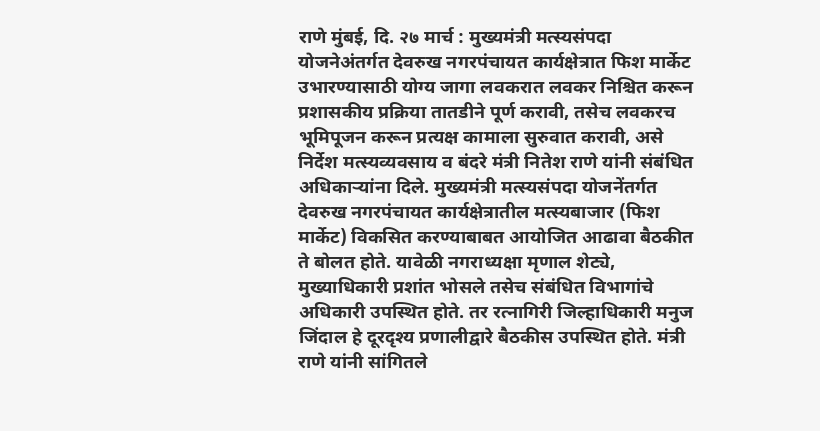राणे मुंबई, दि. २७ मार्च : मुख्यमंत्री मत्स्यसंपदा योजनेअंतर्गत देवरुख नगरपंचायत कार्यक्षेत्रात फिश मार्केट उभारण्यासाठी योग्य जागा लवकरात लवकर निश्चित करून प्रशासकीय प्रक्रिया तातडीने पूर्ण करावी, तसेच लवकरच भूमिपूजन करून प्रत्यक्ष कामाला सुरुवात करावी, असे निर्देश मत्स्यव्यवसाय व बंदरे मंत्री नितेश राणे यांनी संबंधित अधिकाऱ्यांना दिले. मुख्यमंत्री मत्स्यसंपदा योजनेंतर्गत देवरुख नगरपंचायत कार्यक्षेत्रातील मत्स्यबाजार (फिश मार्केट) विकसित करण्याबाबत आयोजित आढावा बैठकीत ते बोलत होते. यावेळी नगराध्यक्षा मृणाल शेट्ये, मुख्याधिकारी प्रशांत भोसले तसेच संबंधित विभागांचे अधिकारी उपस्थित होते. तर रत्नागिरी जिल्हाधिकारी मनुज जिंदाल हे दूरदृश्य प्रणालीद्वारे बैठकीस उपस्थित होते. मंत्री राणे यांनी सांगितले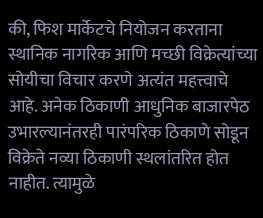की, फिश मार्केटचे नियोजन करताना स्थानिक नागरिक आणि मच्छी विक्रेत्यांच्या सोयीचा विचार करणे अत्यंत महत्त्वाचे आहे. अनेक ठिकाणी आधुनिक बाजारपेठ उभारल्यानंतरही पारंपरिक ठिकाणे सोडून विक्रेते नव्या ठिकाणी स्थलांतरित होत नाहीत. त्यामुळे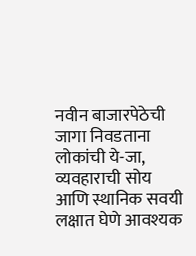नवीन बाजारपेठेची जागा निवडताना लोकांची ये-जा, व्यवहाराची सोय आणि स्थानिक सवयी लक्षात घेणे आवश्यक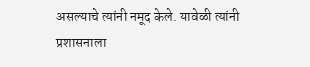असल्याचे त्यांनी नमूद केले. यावेळी त्यांनी प्रशासनाला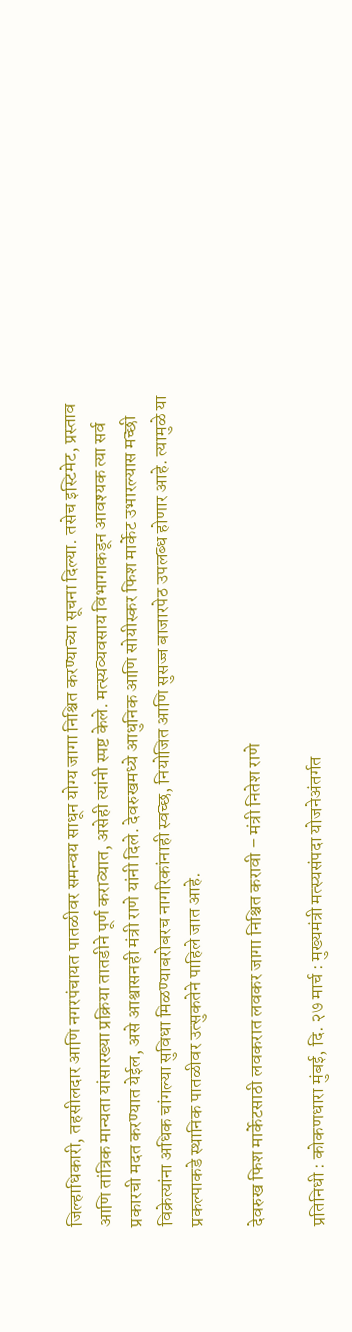जिल्हाधिकारी, तहसीलदार आणि नगरपंचायत पातळीवर समन्वय साधून योग्य जागा निश्चित करण्याच्या सूचना दिल्या. तसेच इस्टिमेट, प्रस्ताव आणि तांत्रिक मान्यता यांसारख्या प्रक्रिया तातडीने पूर्ण कराव्यात, असेही त्यांनी स्पष्ट केले. मत्स्यव्यवसाय विभागाकडून आवश्यक त्या सर्व प्रकारची मदत करण्यात येईल, असे आश्वासनही मंत्री राणे यांनी दिले. देवरुखमध्ये आधुनिक आणि सोयीस्कर फिश मार्केट उभारल्यास मच्छी विक्रेत्यांना अधिक चांगल्या सुविधा मिळण्याबरोबरच नागरिकांनाही स्वच्छ, नियोजित आणि सुसज्ज बाजारपेठ उपलब्ध होणार आहे. त्यामुळे या प्रकल्पाकडे स्थानिक पातळीवर उत्सुकतेने पाहिले जात आहे.

देवरुख फिश मार्केटसाठी लवकरात लवकर जागा निश्चित करावी – मंत्री नितेश राणे

प्रतिनिधी : कोकणधारा मुंबई, दि. २७ मार्च : मुख्यमंत्री मत्स्यसंपदा योजनेअंतर्गत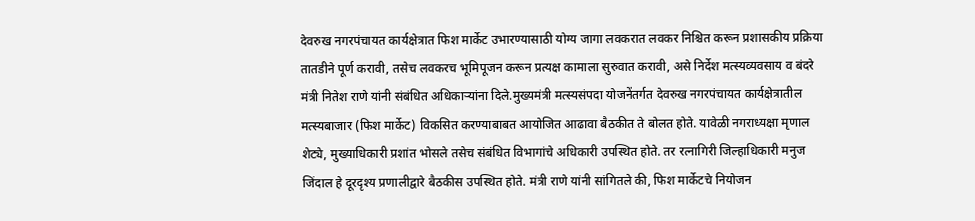देवरुख नगरपंचायत कार्यक्षेत्रात फिश मार्केट उभारण्यासाठी योग्य जागा लवकरात लवकर निश्चित करून प्रशासकीय प्रक्रिया तातडीने पूर्ण करावी, तसेच लवकरच भूमिपूजन करून प्रत्यक्ष कामाला सुरुवात करावी, असे निर्देश मत्स्यव्यवसाय व बंदरे मंत्री नितेश राणे यांनी संबंधित अधिकाऱ्यांना दिले.मुख्यमंत्री मत्स्यसंपदा योजनेंतर्गत देवरुख नगरपंचायत कार्यक्षेत्रातील मत्स्यबाजार (फिश मार्केट) विकसित करण्याबाबत आयोजित आढावा बैठकीत ते बोलत होते. यावेळी नगराध्यक्षा मृणाल शेट्ये, मुख्याधिकारी प्रशांत भोसले तसेच संबंधित विभागांचे अधिकारी उपस्थित होते. तर रत्नागिरी जिल्हाधिकारी मनुज जिंदाल हे दूरदृश्य प्रणालीद्वारे बैठकीस उपस्थित होते. मंत्री राणे यांनी सांगितले की, फिश मार्केटचे नियोजन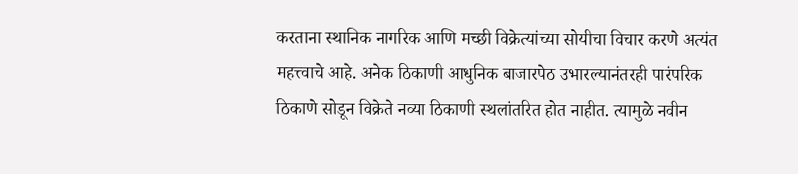करताना स्थानिक नागरिक आणि मच्छी विक्रेत्यांच्या सोयीचा विचार करणे अत्यंत महत्त्वाचे आहे. अनेक ठिकाणी आधुनिक बाजारपेठ उभारल्यानंतरही पारंपरिक ठिकाणे सोडून विक्रेते नव्या ठिकाणी स्थलांतरित होत नाहीत. त्यामुळे नवीन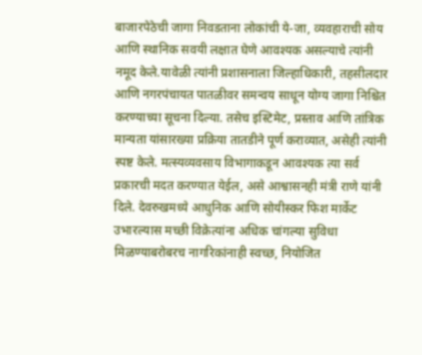बाजारपेठेची जागा निवडताना लोकांची ये-जा, व्यवहाराची सोय आणि स्थानिक सवयी लक्षात घेणे आवश्यक असल्याचे त्यांनी नमूद केले.यावेळी त्यांनी प्रशासनाला जिल्हाधिकारी, तहसीलदार आणि नगरपंचायत पातळीवर समन्वय साधून योग्य जागा निश्चित करण्याच्या सूचना दिल्या. तसेच इस्टिमेट, प्रस्ताव आणि तांत्रिक मान्यता यांसारख्या प्रक्रिया तातडीने पूर्ण कराव्यात, असेही त्यांनी स्पष्ट केले. मत्स्यव्यवसाय विभागाकडून आवश्यक त्या सर्व प्रकारची मदत करण्यात येईल, असे आश्वासनही मंत्री राणे यांनी दिले. देवरुखमध्ये आधुनिक आणि सोयीस्कर फिश मार्केट उभारल्यास मच्छी विक्रेत्यांना अधिक चांगल्या सुविधा मिळण्याबरोबरच नागरिकांनाही स्वच्छ, नियोजित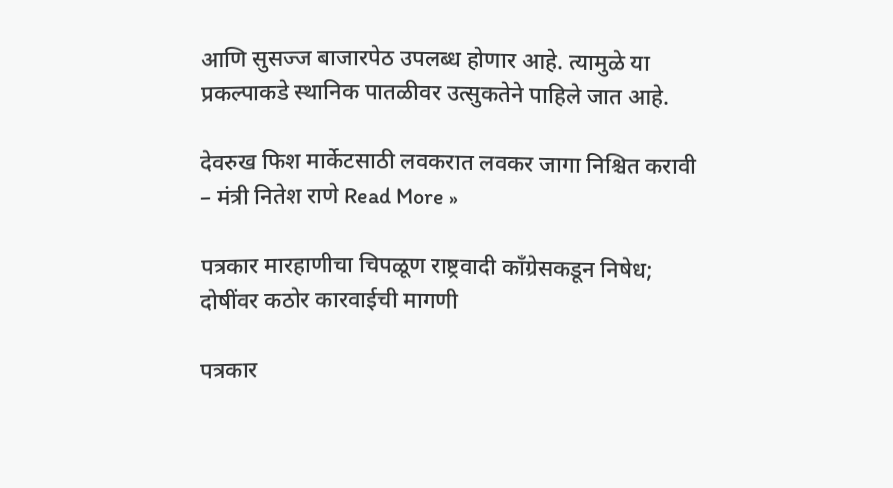आणि सुसज्ज बाजारपेठ उपलब्ध होणार आहे. त्यामुळे या प्रकल्पाकडे स्थानिक पातळीवर उत्सुकतेने पाहिले जात आहे.

देवरुख फिश मार्केटसाठी लवकरात लवकर जागा निश्चित करावी – मंत्री नितेश राणे Read More »

पत्रकार मारहाणीचा चिपळूण राष्ट्रवादी काँग्रेसकडून निषेध; दोषींवर कठोर कारवाईची मागणी

पत्रकार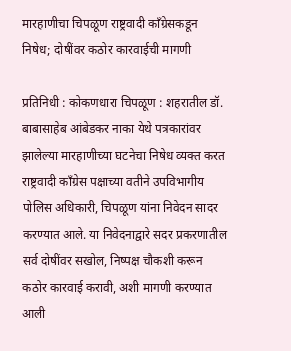मारहाणीचा चिपळूण राष्ट्रवादी काँग्रेसकडून निषेध; दोषींवर कठोर कारवाईची मागणी

प्रतिनिधी : कोकणधारा चिपळूण : शहरातील डॉ. बाबासाहेब आंबेडकर नाका येथे पत्रकारांवर झालेल्या मारहाणीच्या घटनेचा निषेध व्यक्त करत राष्ट्रवादी काँग्रेस पक्षाच्या वतीने उपविभागीय पोलिस अधिकारी, चिपळूण यांना निवेदन सादर करण्यात आले. या निवेदनाद्वारे सदर प्रकरणातील सर्व दोषींवर सखोल, निष्पक्ष चौकशी करून कठोर कारवाई करावी, अशी मागणी करण्यात आली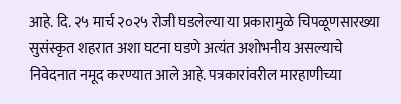आहे. दि. २५ मार्च २०२५ रोजी घडलेल्या या प्रकारामुळे चिपळूणसारख्या सुसंस्कृत शहरात अशा घटना घडणे अत्यंत अशोभनीय असल्याचे निवेदनात नमूद करण्यात आले आहे. पत्रकारांवरील मारहाणीच्या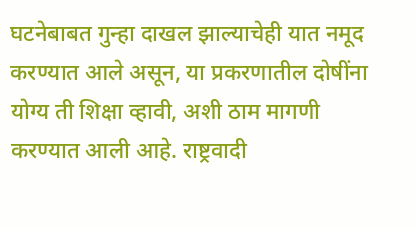घटनेबाबत गुन्हा दाखल झाल्याचेही यात नमूद करण्यात आले असून, या प्रकरणातील दोषींना योग्य ती शिक्षा व्हावी, अशी ठाम मागणी करण्यात आली आहे. राष्ट्रवादी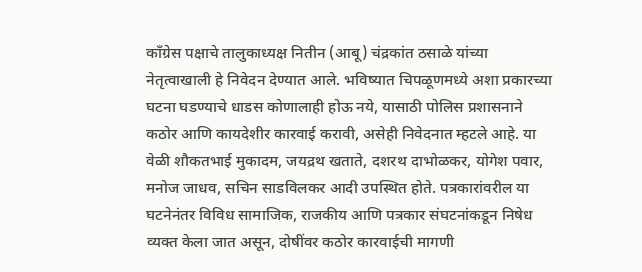काँग्रेस पक्षाचे तालुकाध्यक्ष नितीन (आबू) चंद्रकांत ठसाळे यांच्या नेतृत्वाखाली हे निवेदन देण्यात आले. भविष्यात चिपळूणमध्ये अशा प्रकारच्या घटना घडण्याचे धाडस कोणालाही होऊ नये, यासाठी पोलिस प्रशासनाने कठोर आणि कायदेशीर कारवाई करावी, असेही निवेदनात म्हटले आहे. या वेळी शौकतभाई मुकादम, जयद्रथ खताते, दशरथ दाभोळकर, योगेश पवार, मनोज जाधव, सचिन साडविलकर आदी उपस्थित होते. पत्रकारांवरील या घटनेनंतर विविध सामाजिक, राजकीय आणि पत्रकार संघटनांकडून निषेध व्यक्त केला जात असून, दोषींवर कठोर कारवाईची मागणी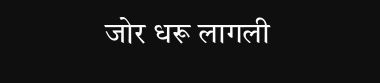जोर धरू लागली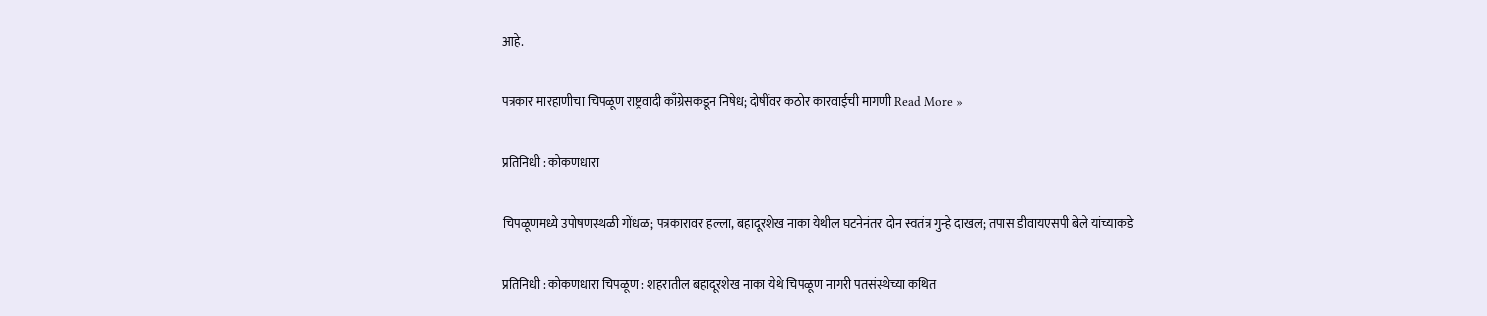आहे.

पत्रकार मारहाणीचा चिपळूण राष्ट्रवादी काँग्रेसकडून निषेध; दोषींवर कठोर कारवाईची मागणी Read More »

प्रतिनिधी : कोकणधारा

चिपळूणमध्ये उपोषणस्थळी गोंधळ; पत्रकारावर हल्ला, बहादूरशेख नाका येथील घटनेनंतर दोन स्वतंत्र गुन्हे दाखल; तपास डीवायएसपी बेले यांच्याकडे

प्रतिनिधी : कोकणधारा चिपळूण : शहरातील बहादूरशेख नाका येथे चिपळूण नागरी पतसंस्थेच्या कथित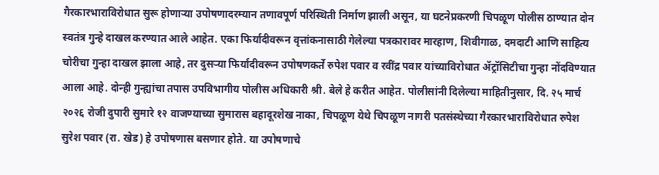गैरकारभाराविरोधात सुरू होणाऱ्या उपोषणादरम्यान तणावपूर्ण परिस्थिती निर्माण झाली असून, या घटनेप्रकरणी चिपळूण पोलीस ठाण्यात दोन स्वतंत्र गुन्हे दाखल करण्यात आले आहेत. एका फिर्यादीवरून वृत्तांकनासाठी गेलेल्या पत्रकारावर मारहाण, शिवीगाळ, दमदाटी आणि साहित्य चोरीचा गुन्हा दाखल झाला आहे, तर दुसऱ्या फिर्यादीवरून उपोषणकर्ते रुपेश पवार व रवींद्र पवार यांच्याविरोधात ॲट्रॉसिटीचा गुन्हा नोंदविण्यात आला आहे. दोन्ही गुन्ह्यांचा तपास उपविभागीय पोलीस अधिकारी श्री. बेले हे करीत आहेत. पोलीसांनी दिलेल्या माहितीनुसार, दि. २५ मार्च २०२६ रोजी दुपारी सुमारे १२ वाजण्याच्या सुमारास बहादूरशेख नाका, चिपळूण येथे चिपळूण नागरी पतसंस्थेच्या गैरकारभाराविरोधात रुपेश सुरेश पवार (रा. खेड) हे उपोषणास बसणार होते. या उपोषणाचे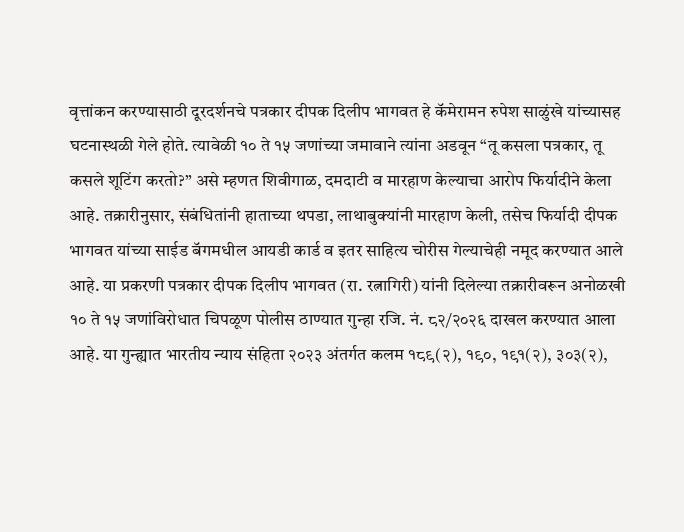वृत्तांकन करण्यासाठी दूरदर्शनचे पत्रकार दीपक दिलीप भागवत हे कॅमेरामन रुपेश साळुंखे यांच्यासह घटनास्थळी गेले होते. त्यावेळी १० ते १५ जणांच्या जमावाने त्यांना अडवून “तू कसला पत्रकार, तू कसले शूटिंग करतो?” असे म्हणत शिवीगाळ, दमदाटी व मारहाण केल्याचा आरोप फिर्यादीने केला आहे. तक्रारीनुसार, संबंधितांनी हाताच्या थपडा, लाथाबुक्यांनी मारहाण केली, तसेच फिर्यादी दीपक भागवत यांच्या साईड बॅगमधील आयडी कार्ड व इतर साहित्य चोरीस गेल्याचेही नमूद करण्यात आले आहे. या प्रकरणी पत्रकार दीपक दिलीप भागवत (रा. रत्नागिरी) यांनी दिलेल्या तक्रारीवरून अनोळखी १० ते १५ जणांविरोधात चिपळूण पोलीस ठाण्यात गुन्हा रजि. नं. ८२/२०२६ दाखल करण्यात आला आहे. या गुन्ह्यात भारतीय न्याय संहिता २०२३ अंतर्गत कलम १८९(२), १९०, १९१(२), ३०३(२),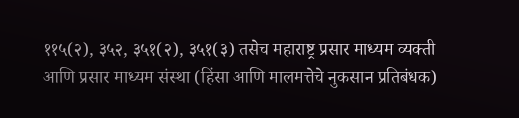११५(२), ३५२, ३५१(२), ३५१(३) तसेच महाराष्ट्र प्रसार माध्यम व्यक्ती आणि प्रसार माध्यम संस्था (हिंसा आणि मालमत्तेचे नुकसान प्रतिबंधक)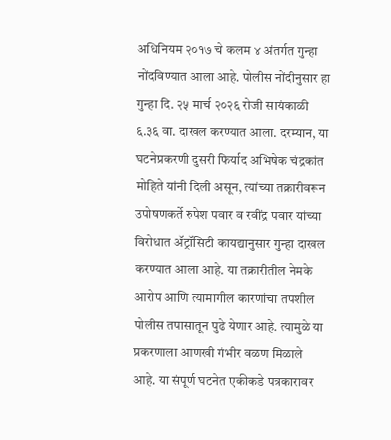अधिनियम २०१७ चे कलम ४ अंतर्गत गुन्हा नोंदविण्यात आला आहे. पोलीस नोंदीनुसार हा गुन्हा दि. २५ मार्च २०२६ रोजी सायंकाळी ६.३६ वा. दाखल करण्यात आला. दरम्यान, या घटनेप्रकरणी दुसरी फिर्याद अभिषेक चंद्रकांत मोहिते यांनी दिली असून, त्यांच्या तक्रारीवरून उपोषणकर्ते रुपेश पवार व रवींद्र पवार यांच्या विरोधात ॲट्रॉसिटी कायद्यानुसार गुन्हा दाखल करण्यात आला आहे. या तक्रारीतील नेमके आरोप आणि त्यामागील कारणांचा तपशील पोलीस तपासातून पुढे येणार आहे. त्यामुळे या प्रकरणाला आणखी गंभीर वळण मिळाले आहे. या संपूर्ण घटनेत एकीकडे पत्रकारावर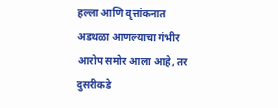हल्ला आणि वृत्तांकनात अडथळा आणल्याचा गंभीर आरोप समोर आला आहे, तर दुसरीकडे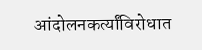आंदोलनकर्त्यांविरोधात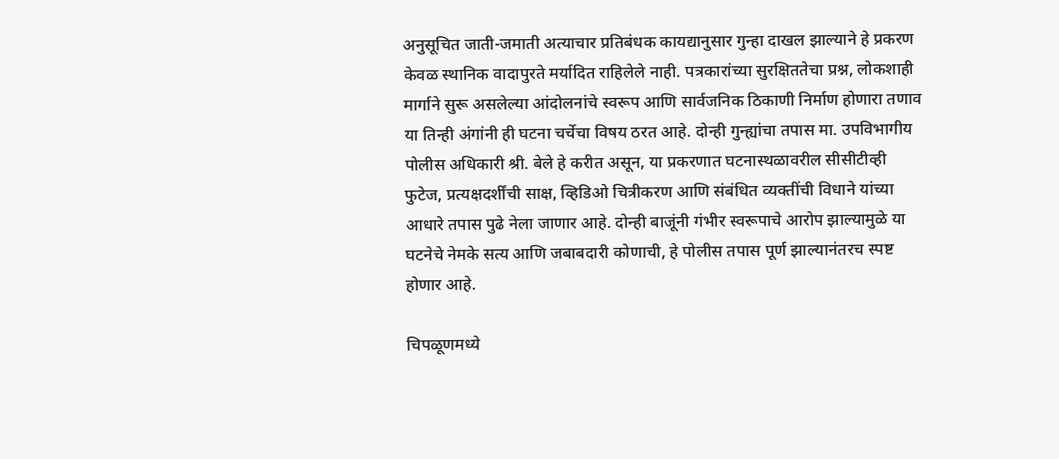अनुसूचित जाती-जमाती अत्याचार प्रतिबंधक कायद्यानुसार गुन्हा दाखल झाल्याने हे प्रकरण केवळ स्थानिक वादापुरते मर्यादित राहिलेले नाही. पत्रकारांच्या सुरक्षिततेचा प्रश्न, लोकशाही मार्गाने सुरू असलेल्या आंदोलनांचे स्वरूप आणि सार्वजनिक ठिकाणी निर्माण होणारा तणाव या तिन्ही अंगांनी ही घटना चर्चेचा विषय ठरत आहे. दोन्ही गुन्ह्यांचा तपास मा. उपविभागीय पोलीस अधिकारी श्री. बेले हे करीत असून, या प्रकरणात घटनास्थळावरील सीसीटीव्ही फुटेज, प्रत्यक्षदर्शींची साक्ष, व्हिडिओ चित्रीकरण आणि संबंधित व्यक्तींची विधाने यांच्या आधारे तपास पुढे नेला जाणार आहे. दोन्ही बाजूंनी गंभीर स्वरूपाचे आरोप झाल्यामुळे या घटनेचे नेमके सत्य आणि जबाबदारी कोणाची, हे पोलीस तपास पूर्ण झाल्यानंतरच स्पष्ट होणार आहे.

चिपळूणमध्ये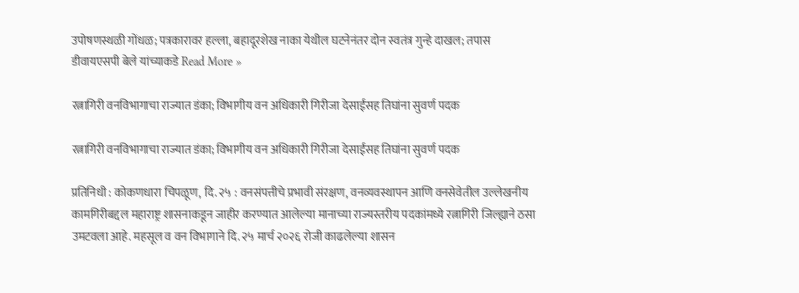उपोषणस्थळी गोंधळ; पत्रकारावर हल्ला, बहादूरशेख नाका येथील घटनेनंतर दोन स्वतंत्र गुन्हे दाखल; तपास डीवायएसपी बेले यांच्याकडे Read More »

रत्नागिरी वनविभागाचा राज्यात डंका; विभागीय वन अधिकारी गिरीजा देसाईंसह तिघांना सुवर्ण पदक

रत्नागिरी वनविभागाचा राज्यात डंका; विभागीय वन अधिकारी गिरीजा देसाईंसह तिघांना सुवर्ण पदक

प्रतिनिधी : कोकणधारा चिपळूण, दि. २५ : वनसंपत्तीचे प्रभावी संरक्षण, वनव्यवस्थापन आणि वनसेवेतील उल्लेखनीय कामगिरीबद्दल महाराष्ट्र शासनाकडून जाहीर करण्यात आलेल्या मानाच्या राज्यस्तरीय पदकांमध्ये रत्नागिरी जिल्ह्याने ठसा उमटवला आहे. महसूल व वन विभागाने दि. २५ मार्च २०२६ रोजी काढलेल्या शासन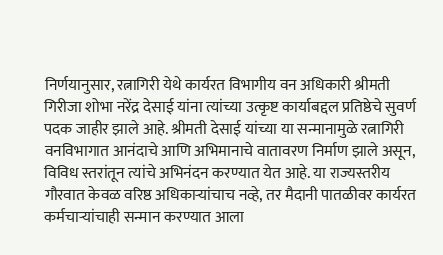निर्णयानुसार, रत्नागिरी येथे कार्यरत विभागीय वन अधिकारी श्रीमती गिरीजा शोभा नरेंद्र देसाई यांना त्यांच्या उत्कृष्ट कार्याबद्दल प्रतिष्ठेचे सुवर्ण पदक जाहीर झाले आहे. श्रीमती देसाई यांच्या या सन्मानामुळे रत्नागिरी वनविभागात आनंदाचे आणि अभिमानाचे वातावरण निर्माण झाले असून, विविध स्तरांतून त्यांचे अभिनंदन करण्यात येत आहे. या राज्यस्तरीय गौरवात केवळ वरिष्ठ अधिकाऱ्यांचाच नव्हे, तर मैदानी पातळीवर कार्यरत कर्मचाऱ्यांचाही सन्मान करण्यात आला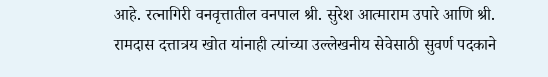आहे. रत्नागिरी वनवृत्तातील वनपाल श्री. सुरेश आत्माराम उपारे आणि श्री. रामदास दत्तात्रय खोत यांनाही त्यांच्या उल्लेखनीय सेवेसाठी सुवर्ण पदकाने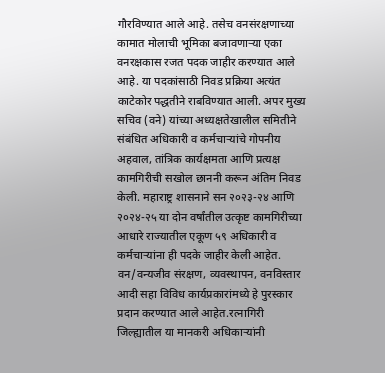गौरविण्यात आले आहे. तसेच वनसंरक्षणाच्या कामात मोलाची भूमिका बजावणाऱ्या एका वनरक्षकास रजत पदक जाहीर करण्यात आले आहे. या पदकांसाठी निवड प्रक्रिया अत्यंत काटेकोर पद्धतीने राबविण्यात आली. अपर मुख्य सचिव (वने) यांच्या अध्यक्षतेखालील समितीने संबंधित अधिकारी व कर्मचाऱ्यांचे गोपनीय अहवाल, तांत्रिक कार्यक्षमता आणि प्रत्यक्ष कामगिरीची सखोल छाननी करून अंतिम निवड केली. महाराष्ट्र शासनाने सन २०२३-२४ आणि २०२४-२५ या दोन वर्षांतील उत्कृष्ट कामगिरीच्या आधारे राज्यातील एकूण ५९ अधिकारी व कर्मचाऱ्यांना ही पदके जाहीर केली आहेत. वन/वन्यजीव संरक्षण, व्यवस्थापन, वनविस्तार आदी सहा विविध कार्यप्रकारांमध्ये हे पुरस्कार प्रदान करण्यात आले आहेत.रत्नागिरी जिल्ह्यातील या मानकरी अधिकाऱ्यांनी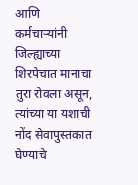आणि कर्मचाऱ्यांनी जिल्ह्याच्या शिरपेचात मानाचा तुरा रोवला असून, त्यांच्या या यशाची नोंद सेवापुस्तकात घेण्याचे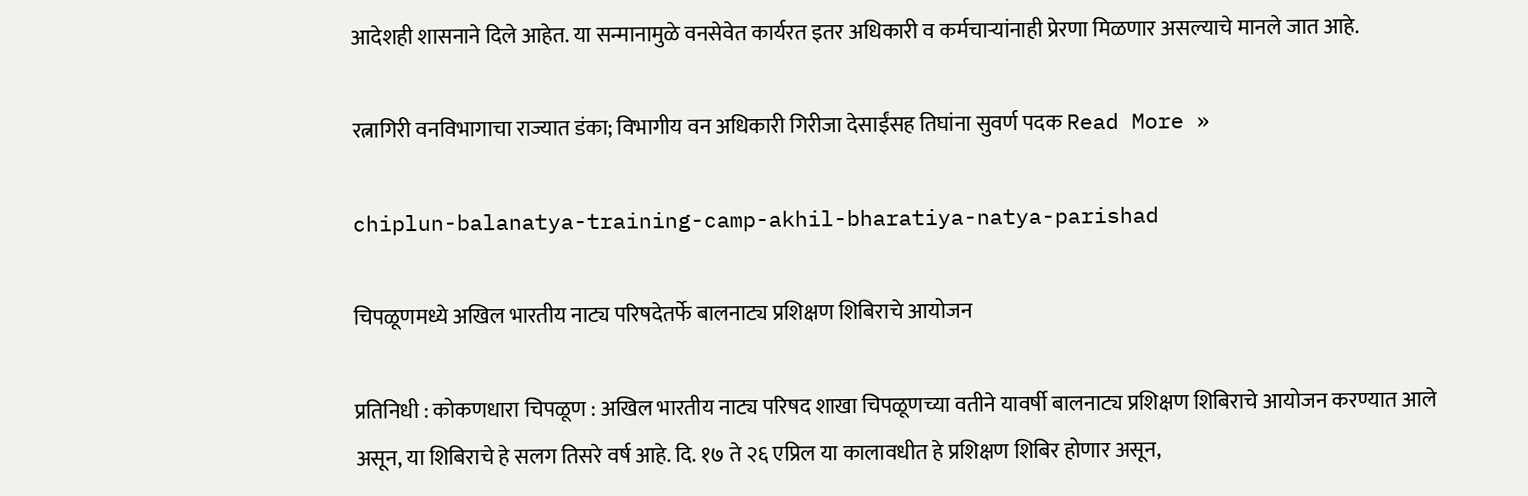आदेशही शासनाने दिले आहेत. या सन्मानामुळे वनसेवेत कार्यरत इतर अधिकारी व कर्मचाऱ्यांनाही प्रेरणा मिळणार असल्याचे मानले जात आहे.

रत्नागिरी वनविभागाचा राज्यात डंका; विभागीय वन अधिकारी गिरीजा देसाईंसह तिघांना सुवर्ण पदक Read More »

chiplun-balanatya-training-camp-akhil-bharatiya-natya-parishad

चिपळूणमध्ये अखिल भारतीय नाट्य परिषदेतर्फे बालनाट्य प्रशिक्षण शिबिराचे आयोजन

प्रतिनिधी : कोकणधारा चिपळूण : अखिल भारतीय नाट्य परिषद शाखा चिपळूणच्या वतीने यावर्षी बालनाट्य प्रशिक्षण शिबिराचे आयोजन करण्यात आले असून, या शिबिराचे हे सलग तिसरे वर्ष आहे. दि. १७ ते २६ एप्रिल या कालावधीत हे प्रशिक्षण शिबिर होणार असून,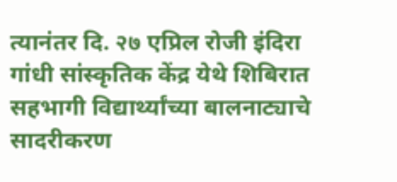त्यानंतर दि. २७ एप्रिल रोजी इंदिरा गांधी सांस्कृतिक केंद्र येथे शिबिरात सहभागी विद्यार्थ्यांच्या बालनाट्याचे सादरीकरण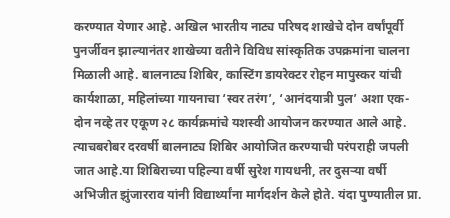करण्यात येणार आहे. अखिल भारतीय नाट्य परिषद शाखेचे दोन वर्षांपूर्वी पुनर्जीवन झाल्यानंतर शाखेच्या वतीने विविध सांस्कृतिक उपक्रमांना चालना मिळाली आहे. बालनाट्य शिबिर, कास्टिंग डायरेक्टर रोहन मापुस्कर यांची कार्यशाळा, महिलांच्या गायनाचा ‘स्वर तरंग’, ‘आनंदयात्री पुल’ अशा एक-दोन नव्हे तर एकूण २८ कार्यक्रमांचे यशस्वी आयोजन करण्यात आले आहे. त्याचबरोबर दरवर्षी बालनाट्य शिबिर आयोजित करण्याची परंपराही जपली जात आहे.या शिबिराच्या पहिल्या वर्षी सुरेश गायधनी, तर दुसऱ्या वर्षी अभिजीत झुंजारराव यांनी विद्यार्थ्यांना मार्गदर्शन केले होते. यंदा पुण्यातील प्रा.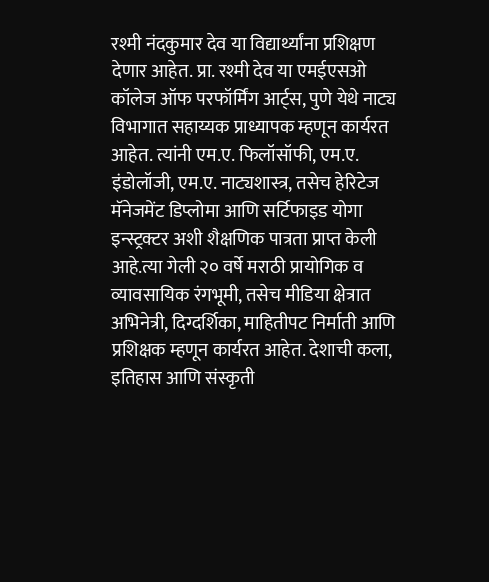रश्मी नंदकुमार देव या विद्यार्थ्यांना प्रशिक्षण देणार आहेत. प्रा. रश्मी देव या एमईएसओ कॉलेज ऑफ परफॉर्मिंग आर्ट्स, पुणे येथे नाट्य विभागात सहाय्यक प्राध्यापक म्हणून कार्यरत आहेत. त्यांनी एम.ए. फिलॉसॉफी, एम.ए. इंडोलॉजी, एम.ए. नाट्यशास्त्र, तसेच हेरिटेज मॅनेजमेंट डिप्लोमा आणि सर्टिफाइड योगा इन्स्ट्रक्टर अशी शैक्षणिक पात्रता प्राप्त केली आहे.त्या गेली २० वर्षे मराठी प्रायोगिक व व्यावसायिक रंगभूमी, तसेच मीडिया क्षेत्रात अभिनेत्री, दिग्दर्शिका, माहितीपट निर्माती आणि प्रशिक्षक म्हणून कार्यरत आहेत. देशाची कला, इतिहास आणि संस्कृती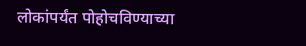लोकांपर्यंत पोहोचविण्याच्या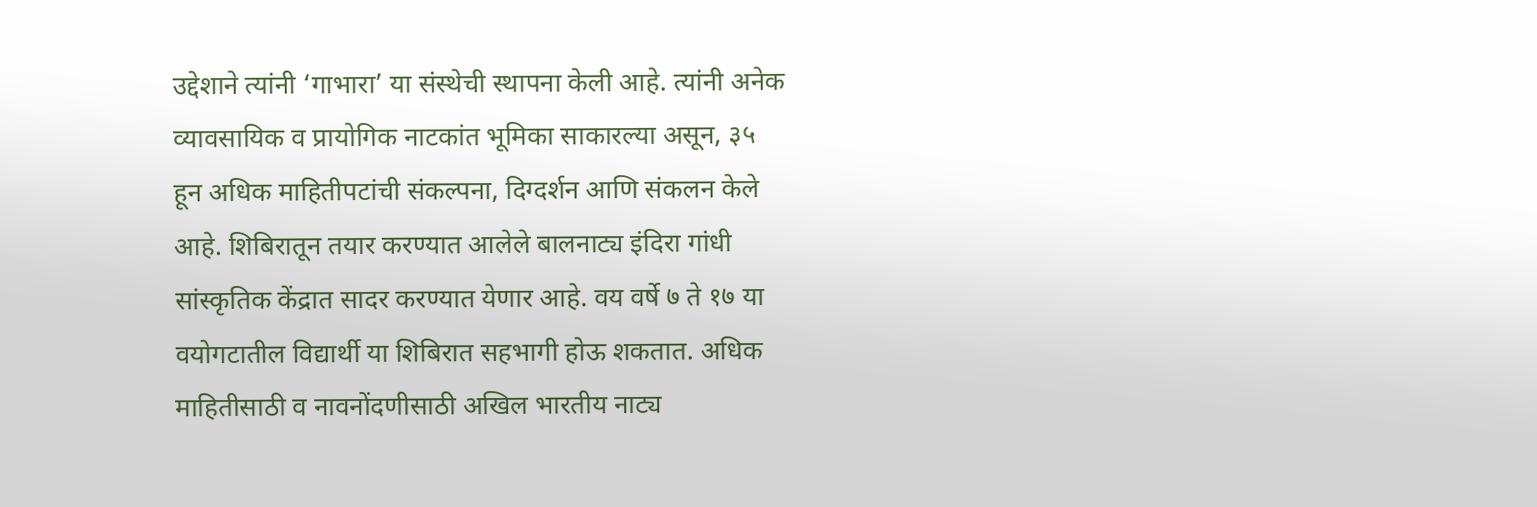उद्देशाने त्यांनी ‘गाभारा’ या संस्थेची स्थापना केली आहे. त्यांनी अनेक व्यावसायिक व प्रायोगिक नाटकांत भूमिका साकारल्या असून, ३५ हून अधिक माहितीपटांची संकल्पना, दिग्दर्शन आणि संकलन केले आहे. शिबिरातून तयार करण्यात आलेले बालनाट्य इंदिरा गांधी सांस्कृतिक केंद्रात सादर करण्यात येणार आहे. वय वर्षे ७ ते १७ या वयोगटातील विद्यार्थी या शिबिरात सहभागी होऊ शकतात. अधिक माहितीसाठी व नावनोंदणीसाठी अखिल भारतीय नाट्य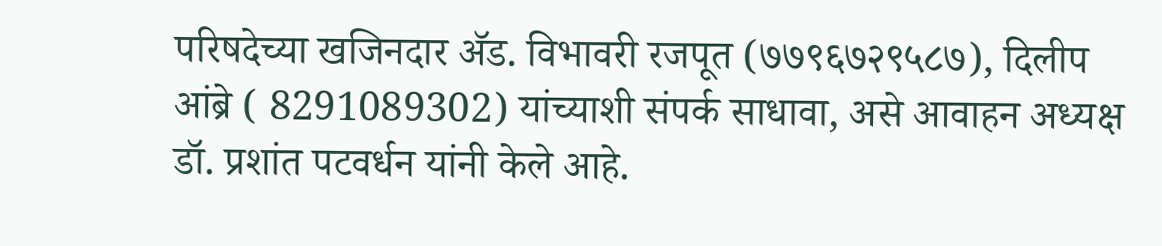परिषदेच्या खजिनदार ॲड. विभावरी रजपूत (७७९६७२९५८७), दिलीप आंब्रे ( 8291089302) यांच्याशी संपर्क साधावा, असे आवाहन अध्यक्ष डॉ. प्रशांत पटवर्धन यांनी केले आहे.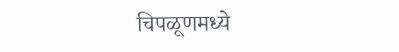चिपळूणमध्ये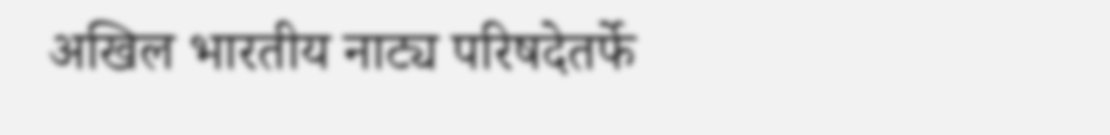अखिल भारतीय नाट्य परिषदेतर्फे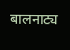बालनाट्य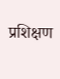प्रशिक्षण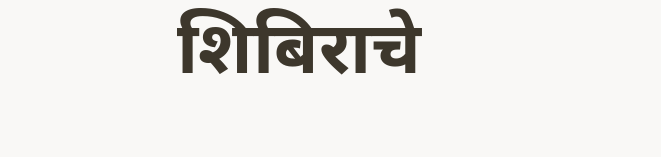शिबिराचे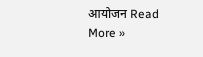आयोजन Read More »